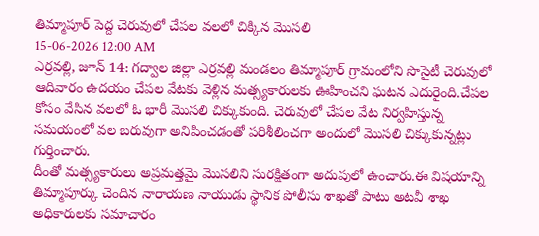తిమ్మాపూర్ పెద్ద చెరువులో చేపల వలలో చిక్కిన మొసలి
15-06-2026 12:00 AM
ఎర్రవల్లి, జూన్ 14: గద్వాల జిల్లా ఎర్రవల్లి మండలం తిమ్మాపూర్ గ్రామంలోని సొసైటీ చెరువులో ఆదివారం ఉదయం చేపల వేటకు వెళ్లిన మత్స్యకారులకు ఊహించని ఘటన ఎదురైంది.చేపల కోసం వేసిన వలలో ఓ భారీ మొసలి చిక్కుకుంది. చెరువులో చేపల వేట నిర్వహిస్తున్న సమయంలో వల బరువుగా అనిపించడంతో పరిశీలించగా అందులో మొసలి చిక్కుకున్నట్లు గుర్తించారు.
దీంతో మత్స్యకారులు అప్రమత్తమై మొసలిని సురక్షితంగా అదుపులో ఉంచారు.ఈ విషయాన్ని తిమ్మాపూర్కు చెందిన నారాయణ నాయుడు స్థానిక పోలీసు శాఖతో పాటు అటవీ శాఖ అధికారులకు సమాచారం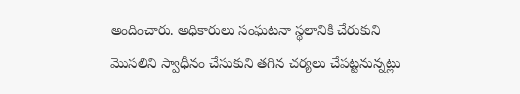అందించారు. అధికారులు సంఘటనా స్థలానికి చేరుకుని మొసలిని స్వాధీనం చేసుకుని తగిన చర్యలు చేపట్టనున్నట్లు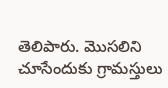తెలిపారు. మొసలిని చూసేందుకు గ్రామస్తులు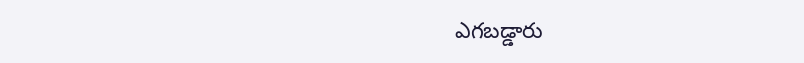ఎగబడ్డారు